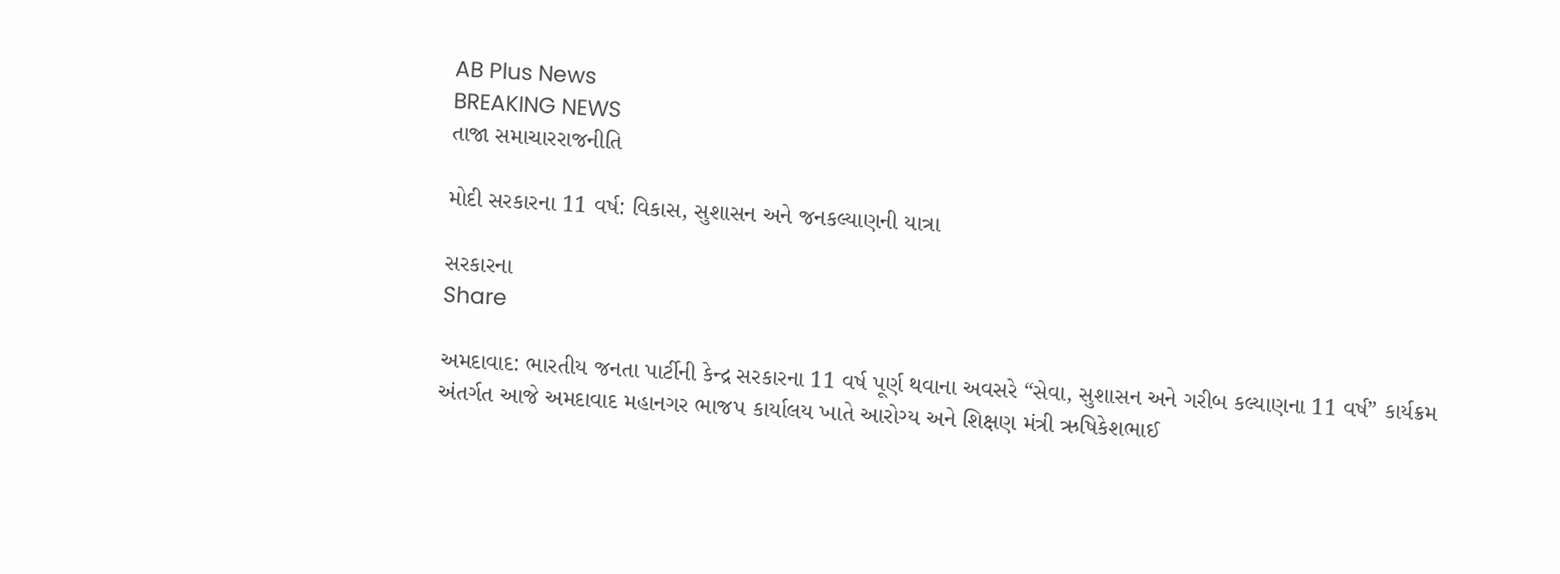AB Plus News
BREAKING NEWS
તાજા સમાચારરાજનીતિ

મોદી સરકારના 11 વર્ષ: વિકાસ, સુશાસન અને જનકલ્યાણની યાત્રા

સરકારના
Share

અમદાવાદ: ભારતીય જનતા પાર્ટીની કેન્દ્ર સરકારના 11 વર્ષ પૂર્ણ થવાના અવસરે “સેવા, સુશાસન અને ગરીબ કલ્યાણના 11 વર્ષ” કાર્યક્રમ અંતર્ગત આજે અમદાવાદ મહાનગર ભાજપ કાર્યાલય ખાતે આરોગ્ય અને શિક્ષણ મંત્રી ઋષિકેશભાઈ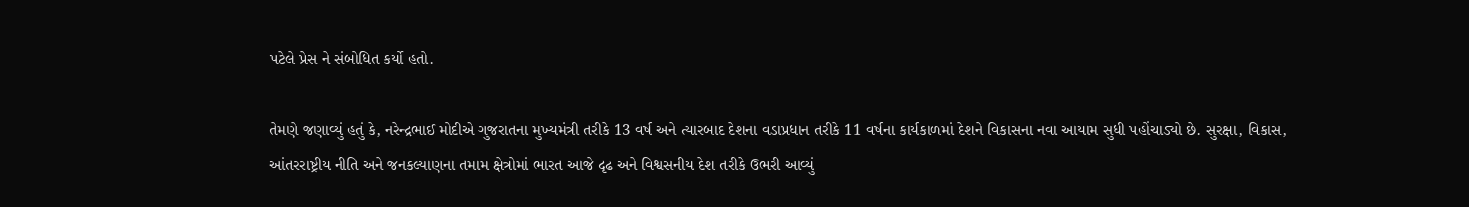પટેલે પ્રેસ ને સંબોધિત કર્યો હતો.

તેમણે જણાવ્યું હતું કે, નરેન્દ્રભાઈ મોદીએ ગુજરાતના મુખ્યમંત્રી તરીકે 13 વર્ષ અને ત્યારબાદ દેશના વડાપ્રધાન તરીકે 11 વર્ષના કાર્યકાળમાં દેશને વિકાસના નવા આયામ સુધી પહોંચાડ્યો છે. સુરક્ષા, વિકાસ, આંતરરાષ્ટ્રીય નીતિ અને જનકલ્યાણના તમામ ક્ષેત્રોમાં ભારત આજે દૃઢ અને વિશ્વસનીય દેશ તરીકે ઉભરી આવ્યું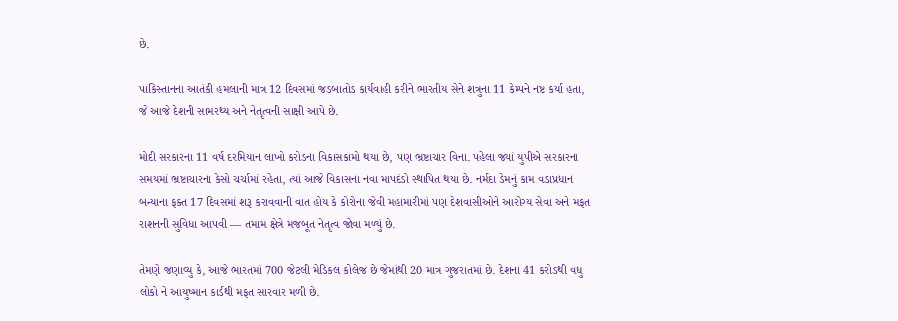છે.

પાકિસ્તાનના આતંકી હમલાની માત્ર 12 દિવસમાં જડબાતોડ કાર્યવાહી કરીને ભારતીય સેને શત્રુના 11 કેમ્પને નષ્ટ કર્યા હતા, જે આજે દેશની સામરથ્ય અને નેતૃત્વની સાક્ષી આપે છે.

મોદી સરકારના 11 વર્ષ દરમિયાન લાખો કરોડના વિકાસકામો થયા છે, પણ ભ્રષ્ટાચાર વિના. પહેલા જ્યાં યુપીએ સરકારના સમયમાં ભ્રષ્ટાચારના કેસો ચર્ચામાં રહેતા, ત્યાં આજે વિકાસના નવા માપદંડો સ્થાપિત થયા છે. નર્મદા ડેમનું કામ વડાપ્રધાન બન્યાના ફક્ત 17 દિવસમાં શરૂ કરાવવાની વાત હોય કે કોરોના જેવી મહામારીમાં પણ દેશવાસીઓને આરોગ્ય સેવા અને મફત રાશનની સુવિધા આપવી — તમામ ક્ષેત્રે મજબૂત નેતૃત્વ જોવા મળ્યું છે.

તેમણે જણાવ્યુ કે, આજે ભારતમાં 700 જેટલી મેડિકલ કોલેજ છે જેમાંથી 20 માત્ર ગુજરાતમાં છે. દેશના 41 કરોડથી વધુ લોકો ને આયુષ્માન કાર્ડથી મફત સારવાર મળી છે.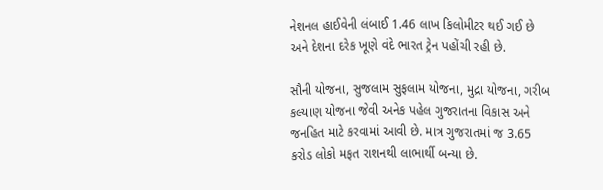નેશનલ હાઈવેની લંબાઈ 1.46 લાખ કિલોમીટર થઈ ગઈ છે અને દેશના દરેક ખૂણે વંદે ભારત ટ્રેન પહોંચી રહી છે.

સૌની યોજના, સુજલામ સુફલામ યોજના, મુદ્રા યોજના, ગરીબ કલ્યાણ યોજના જેવી અનેક પહેલ ગુજરાતના વિકાસ અને જનહિત માટે કરવામાં આવી છે. માત્ર ગુજરાતમાં જ 3.65 કરોડ લોકો મફત રાશનથી લાભાર્થી બન્યા છે.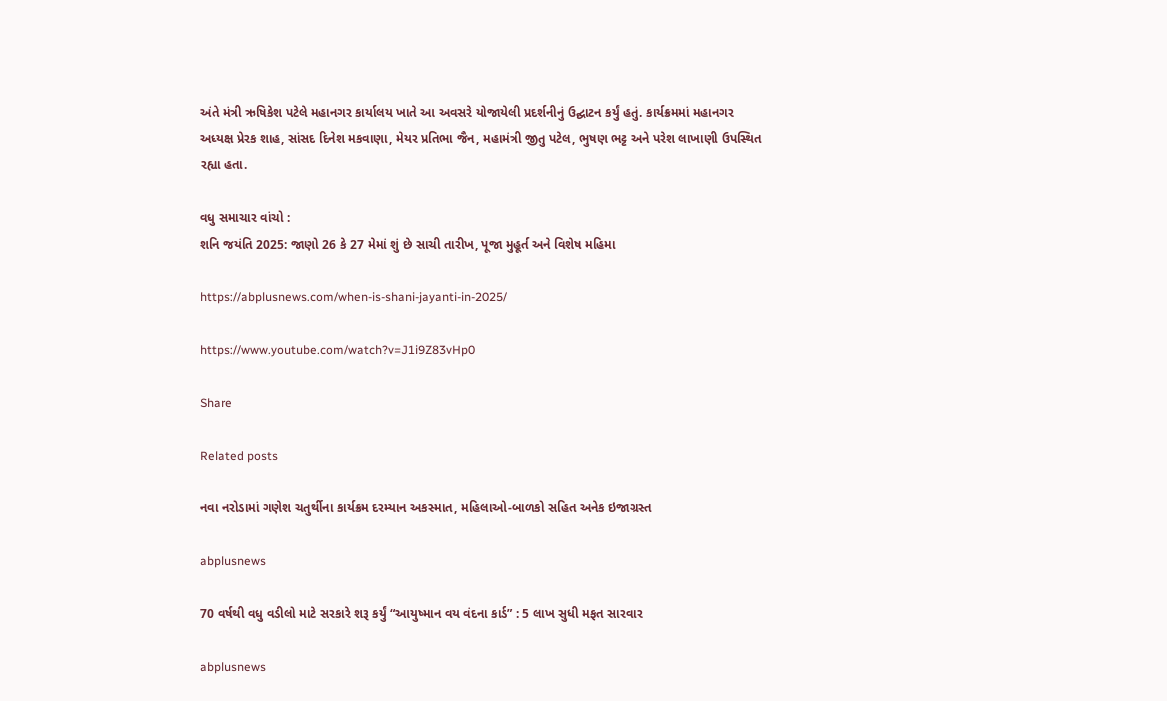અંતે મંત્રી ઋષિકેશ પટેલે મહાનગર કાર્યાલય ખાતે આ અવસરે યોજાયેલી પ્રદર્શનીનું ઉદ્ઘાટન કર્યું હતું. કાર્યક્રમમાં મહાનગર અધ્યક્ષ પ્રેરક શાહ, સાંસદ દિનેશ મકવાણા, મેયર પ્રતિભા જૈન, મહામંત્રી જીતુ પટેલ, ભુષણ ભટ્ટ અને પરેશ લાખાણી ઉપસ્થિત રહ્યા હતા.

વધુ સમાચાર વાંચો :
શનિ જયંતિ 2025: જાણો 26 કે 27 મેમાં શું છે સાચી તારીખ, પૂજા મુહૂર્ત અને વિશેષ મહિમા

https://abplusnews.com/when-is-shani-jayanti-in-2025/

https://www.youtube.com/watch?v=J1i9Z83vHp0

Share

Related posts

નવા નરોડામાં ગણેશ ચતુર્થીના કાર્યક્રમ દરમ્યાન અકસ્માત, મહિલાઓ-બાળકો સહિત અનેક ઇજાગ્રસ્ત

abplusnews

70 વર્ષથી વધુ વડીલો માટે સરકારે શરૂ કર્યું “આયુષ્માન વય વંદના કાર્ડ” : 5 લાખ સુધી મફત સારવાર

abplusnews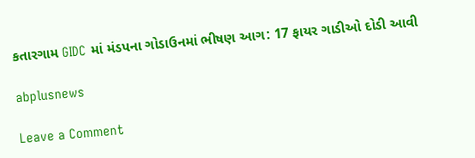કતારગામ GIDC માં મંડપના ગોડાઉનમાં ભીષણ આગ: 17 ફાયર ગાડીઓ દોડી આવી

abplusnews

Leave a Comment